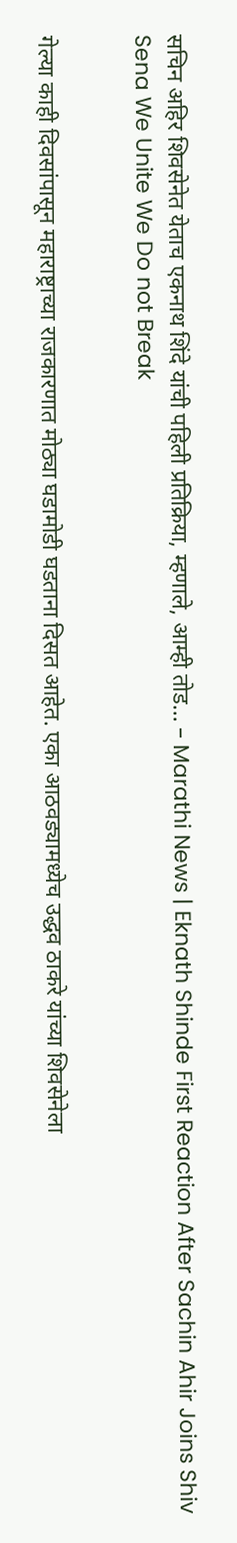सचिन अहिर शिवसेनेत येताच एकनाथ शिंदे यांची पहिली प्रतिक्रिया, म्हणाले, आम्ही तोड… – Marathi News | Eknath Shinde First Reaction After Sachin Ahir Joins Shiv Sena We Unite We Do not Break


गेल्या काही दिवसांपासून महाराष्ट्राच्या राजकारणात मोठ्या घडामोडी घडताना दिसत आहेत. एका आठवड्यामध्येच उद्धव ठाकरे यांच्या शिवसेनेला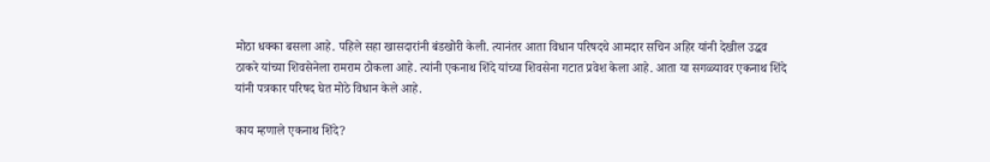मोठा धक्का बसला आहे. पहिले सहा खासदारांनी बंडखोरी केली. त्यानंतर आता विधान परिषदचे आमदार सचिन अहिर यांनी देखील उद्धव ठाकरे यांच्या शिवसेनेला रामराम ठोकला आहे. त्यांनी एकनाथ शिंदे यांच्या शिवसेना गटात प्रवेश केला आहे. आता या सगळ्यावर एकनाथ शिंदे यांनी पत्रकार परिषद घेत मोठे विधान केले आहे.

काय म्हणाले एकनाथ शिंदे?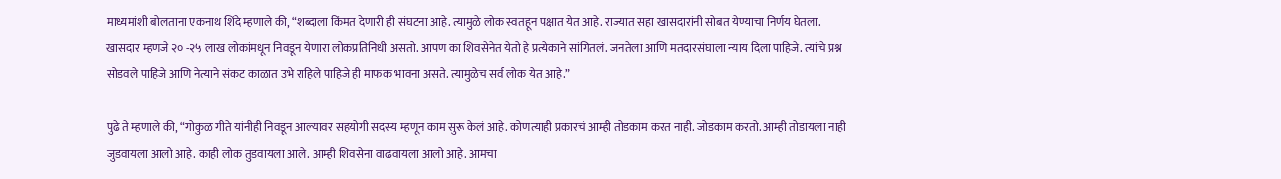माध्यमांशी बोलताना एकनाथ शिंदे म्हणाले की, “शब्दाला किंमत देणारी ही संघटना आहे. त्यामुळे लोक स्वतहून पक्षात येत आहे. राज्यात सहा खासदारांनी सोबत येण्याचा निर्णय घेतला. खासदार म्हणजे २० -२५ लाख लोकांमधून निवडून येणारा लोकप्रतिनिधी असतो. आपण का शिवसेनेत येतो हे प्रत्येकाने सांगितलं. जनतेला आणि मतदारसंघाला न्याय दिला पाहिजे. त्यांचे प्रश्न सोडवले पाहिजे आणि नेत्याने संकट काळात उभे राहिले पाहिजे ही माफक भावना असते. त्यामुळेच सर्व लोक येत आहे.”

पुढे ते म्हणाले की, “गोकुळ गीते यांनीही निवडून आल्यावर सहयोगी सदस्य म्हणून काम सुरू केलं आहे. कोणत्याही प्रकारचं आम्ही तोडकाम करत नाही. जोडकाम करतो. आम्ही तोडायला नाही जुडवायला आलो आहे. काही लोक तुडवायला आले. आम्ही शिवसेना वाढवायला आलो आहे. आमचा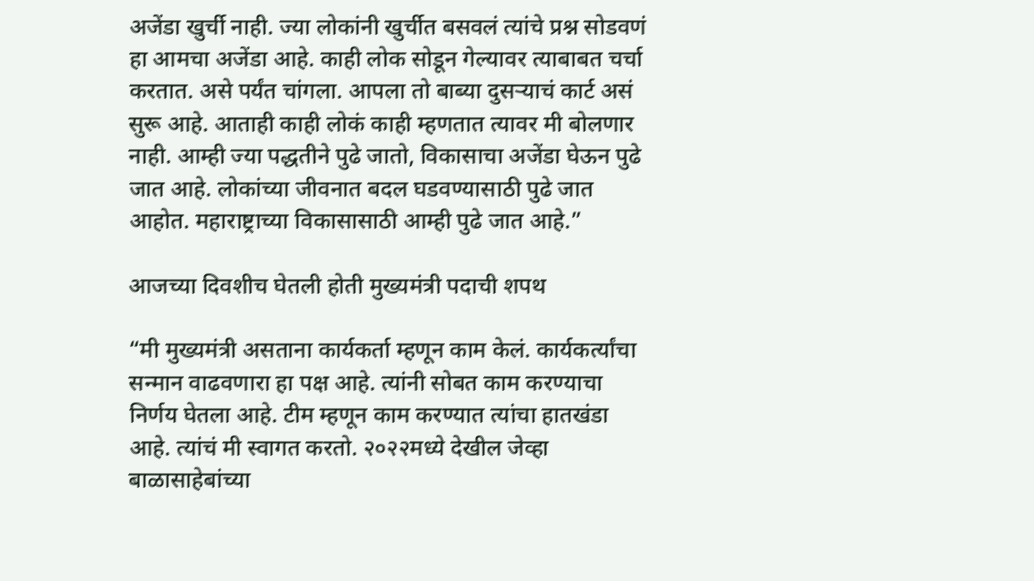अजेंडा खुर्ची नाही. ज्या लोकांनी खुर्चीत बसवलं त्यांचे प्रश्न सोडवणं हा आमचा अजेंडा आहे. काही लोक सोडून गेल्यावर त्याबाबत चर्चा करतात. असे पर्यंत चांगला. आपला तो बाब्या दुसऱ्याचं कार्ट असं सुरू आहे. आताही काही लोकं काही म्हणतात त्यावर मी बोलणार नाही. आम्ही ज्या पद्धतीने पुढे जातो, विकासाचा अजेंडा घेऊन पुढे जात आहे. लोकांच्या जीवनात बदल घडवण्यासाठी पुढे जात आहोत. महाराष्ट्राच्या विकासासाठी आम्ही पुढे जात आहे.”

आजच्या दिवशीच घेतली होती मुख्यमंत्री पदाची शपथ

“मी मुख्यमंत्री असताना कार्यकर्ता म्हणून काम केलं. कार्यकर्त्यांचा सन्मान वाढवणारा हा पक्ष आहे. त्यांनी सोबत काम करण्याचा निर्णय घेतला आहे. टीम म्हणून काम करण्यात त्यांचा हातखंडा आहे. त्यांचं मी स्वागत करतो. २०२२मध्ये देखील जेव्हा बाळासाहेबांच्या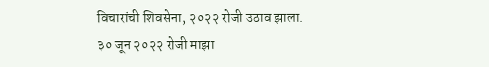विचारांची शिवसेना, २०२२ रोजी उठाव झाला. ३० जून २०२२ रोजी माझा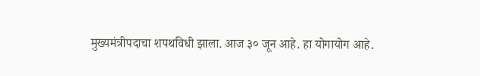मुख्यमंत्रीपदाचा शपथविधी झाला. आज ३० जून आहे. हा योगायोग आहे.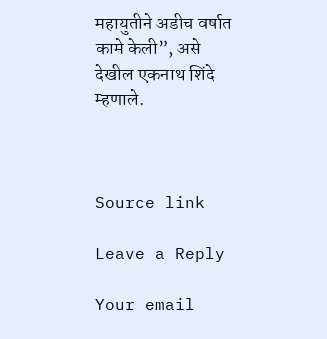महायुतीने अडीच वर्षात कामे केली”, असे देखील एकनाथ शिंदे म्हणाले.



Source link

Leave a Reply

Your email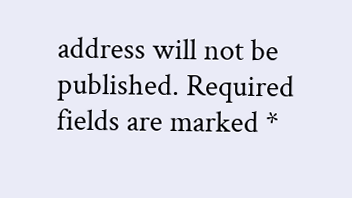address will not be published. Required fields are marked *